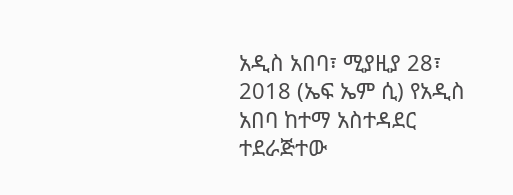አዲስ አበባ፣ ሚያዚያ 28፣ 2018 (ኤፍ ኤም ሲ) የአዲስ አበባ ከተማ አስተዳደር ተደራጅተው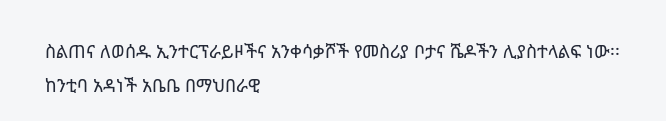ስልጠና ለወሰዱ ኢንተርፕራይዞችና አንቀሳቃሾች የመስሪያ ቦታና ሼዶችን ሊያስተላልፍ ነው፡፡
ከንቲባ አዳነች አቤቤ በማህበራዊ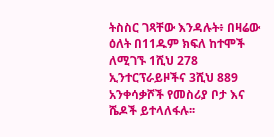ትስስር ገጻቸው እንዳሉት፥ በዛሬው ዕለት በ11ዱም ክፍለ ከተሞች ለሚገኙ 1ሺህ 278 ኢንተርፕራይዞችና 3ሺህ 889 አንቀሳቃሾች የመስሪያ ቦታ እና ሼዶች ይተላለፋሉ፡፡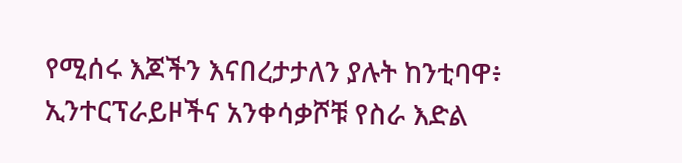የሚሰሩ እጆችን እናበረታታለን ያሉት ከንቲባዋ፥ ኢንተርፕራይዞችና አንቀሳቃሾቹ የስራ እድል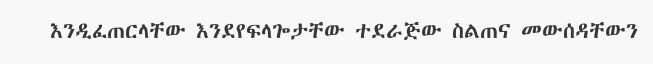እንዲፈጠርላቸው እንደየፍላጐታቸው ተደራጅው ስልጠና መውሰዳቸውን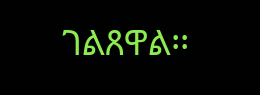ገልጸዋል፡፡